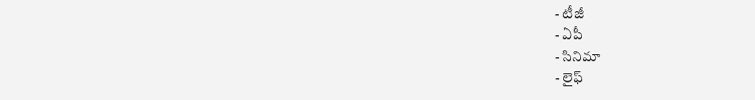- టీజీ
- ఏపీ
- సినిమా
- లైఫ్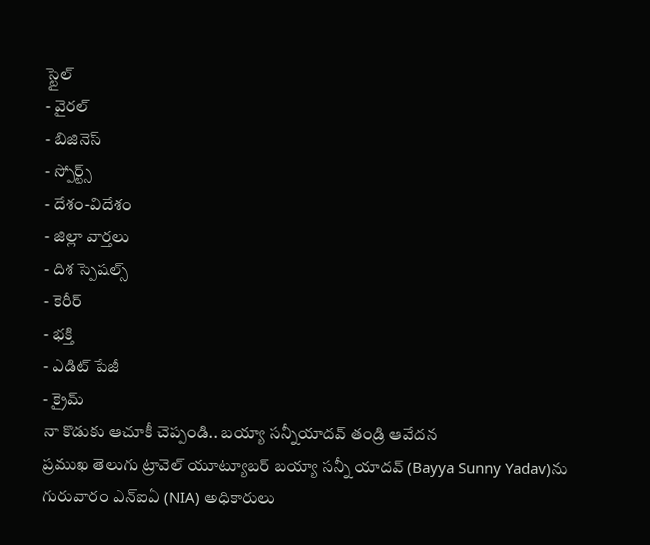స్టైల్
- వైరల్
- బిజినెస్
- స్పోర్ట్స్
- దేశం-విదేశం
- జిల్లా వార్తలు
- దిశ స్పెషల్స్
- కెరీర్
- భక్తి
- ఎడిట్ పేజీ
- క్రైమ్
నా కొడుకు ఆచూకీ చెప్పండి.. బయ్యా సన్నీయాదవ్ తండ్రి ఆవేదన
ప్రముఖ తెలుగు ట్రావెల్ యూట్యూబర్ బయ్యా సన్నీ యాదవ్ (Bayya Sunny Yadav)ను గురువారం ఎన్ఐఏ (NIA) అధికారులు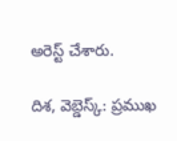అరెస్ట్ చేశారు.

దిశ, వెబ్డెస్క్: ప్రముఖ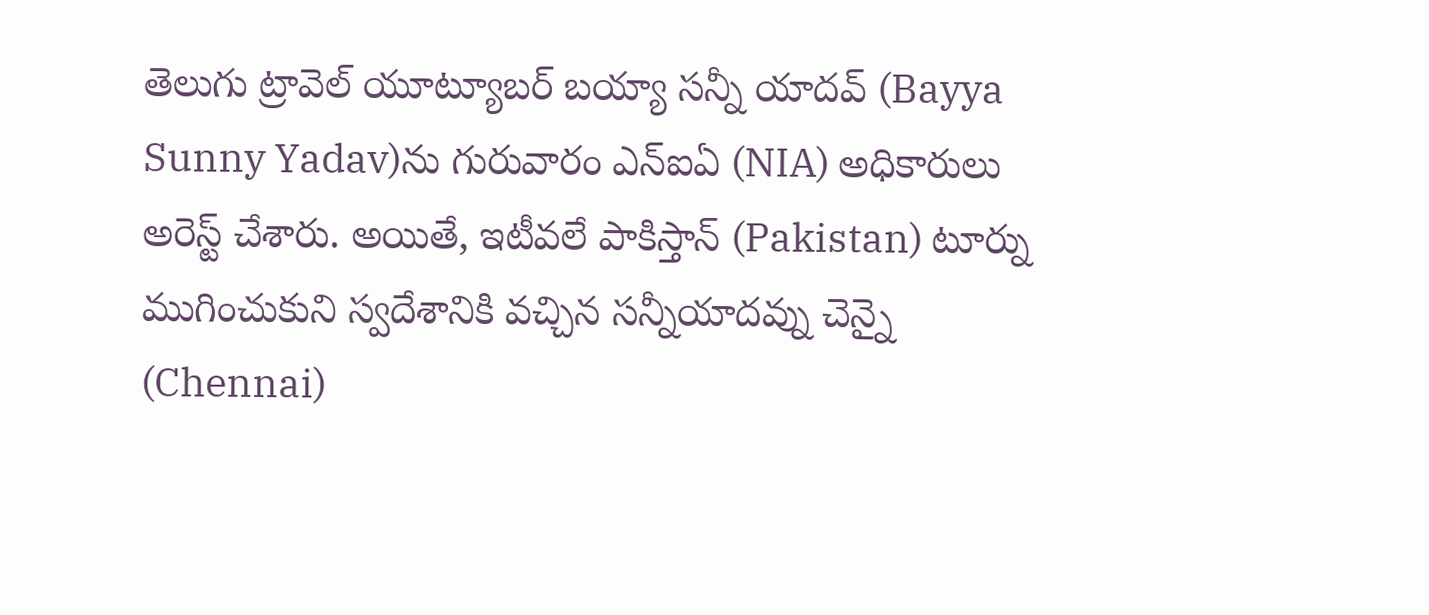తెలుగు ట్రావెల్ యూట్యూబర్ బయ్యా సన్నీ యాదవ్ (Bayya Sunny Yadav)ను గురువారం ఎన్ఐఏ (NIA) అధికారులు అరెస్ట్ చేశారు. అయితే, ఇటీవలే పాకిస్తాన్ (Pakistan) టూర్ను ముగించుకుని స్వదేశానికి వచ్చిన సన్నీయాదవ్ను చెన్నై (Chennai)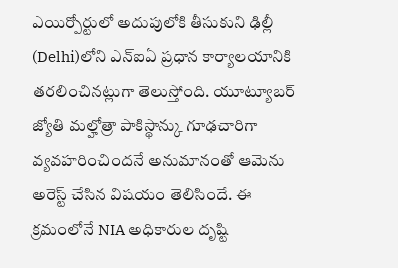ఎయిర్పోర్టులో అదుపులోకి తీసుకుని ఢిల్లీ (Delhi)లోని ఎన్ఐఏ ప్రధాన కార్యాలయానికి తరలించినట్లుగా తెలుస్తోంది. యూట్యూబర్ జ్యోతి మల్హోత్రా పాకిస్థాన్కు గూఢచారిగా వ్యవహరించిందనే అనుమానంతో ఆమెను అరెస్ట్ చేసిన విషయం తెలిసిందే. ఈ క్రమంలోనే NIA అధికారుల దృష్టి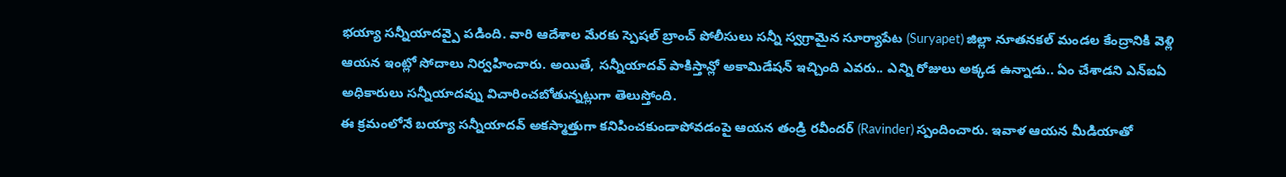భయ్యా సన్నీయాదవ్పై పడింది. వారి ఆదేశాల మేరకు స్పెషల్ బ్రాంచ్ పోలీసులు సన్నీ స్వగ్రామైన సూర్యాపేట (Suryapet) జిల్లా నూతనకల్ మండల కేంద్రానికి వెళ్లి ఆయన ఇంట్లో సోదాలు నిర్వహించారు. అయితే, సన్నీయాదవ్ పాకిస్తాన్లో అకామిడేషన్ ఇచ్చింది ఎవరు.. ఎన్ని రోజులు అక్కడ ఉన్నాడు.. ఏం చేశాడని ఎన్ఐఏ అధికారులు సన్నీయాదవ్ను విచారించబోతున్నట్లుగా తెలుస్తోంది.
ఈ క్రమంలోనే బయ్యా సన్నీయాదవ్ అకస్మాత్తుగా కనిపించకుండాపోవడంపై ఆయన తండ్రి రవీందర్ (Ravinder) స్పందించారు. ఇవాళ ఆయన మీడియాతో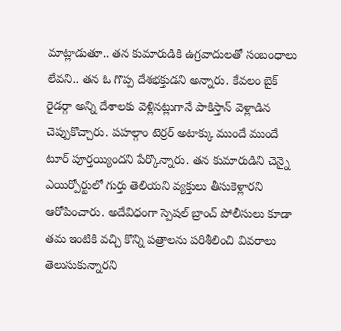మాట్లాడుతూ.. తన కుమారుడికి ఉగ్రవాదులతో సంబంధాలు లేవని.. తన ఓ గొప్ప దేశభక్తుడని అన్నారు. కేవలం బైక్ రైడర్గా అన్ని దేశాలకు వెళ్లినట్లుగానే పాకిస్తాన్ వెళ్లాడిన చెప్పుకొచ్చారు. పహల్గాం టెర్రర్ అటాక్కు ముందే ముందే టూర్ పూర్తయ్యిందని పేర్కొన్నారు. తన కుమారుడిని చెన్నై ఎయిర్పోర్టులో గుర్తు తెలియని వ్యక్తులు తీసుకెళ్లారని ఆరోపించారు. అదేవిధంగా స్పెషల్ బ్రాంచ్ పోలీసులు కూడా తమ ఇంటికి వచ్చి కొన్ని పత్రాలను పరిశీలించి వివరాలు తెలుసుకున్నారని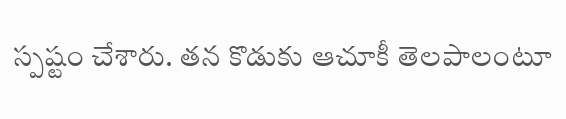స్పష్టం చేశారు. తన కొడుకు ఆచూకీ తెలపాలంటూ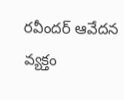రవీందర్ ఆవేదన వ్యక్తం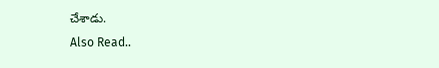చేశాడు.
Also Read..